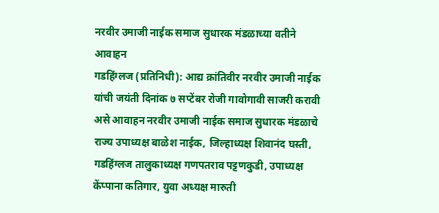नरवीर उमाजी नाईक समाज सुधारक मंडळाच्या वतीने आवाहन
गडहिंग्लज (प्रतिनिधी): आद्य क्रांतिवीर नरवीर उमाजी नाईक यांची जयंती दिनांक ७ सप्टेंबर रोजी गावोगावी साजरी करावी असे आवाहन नरवीर उमाजी नाईक समाज सुधारक मंडळाचे राज्य उपाध्यक्ष बाळेश नाईक, जिल्हाध्यक्ष शिवानंद घस्ती, गडहिंग्लज तालुकाध्यक्ष गणपतराव पट्टणकुडी, उपाध्यक्ष केंप्पाना कतिगार, युवा अध्यक्ष मारुती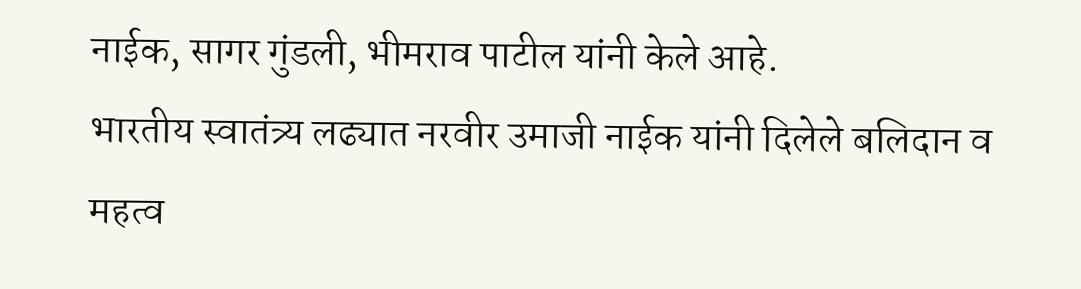नाईक, सागर गुंडली, भीमराव पाटील यांनी केले आहे.
भारतीय स्वातंत्र्य लढ्यात नरवीर उमाजी नाईक यांनी दिलेले बलिदान व महत्व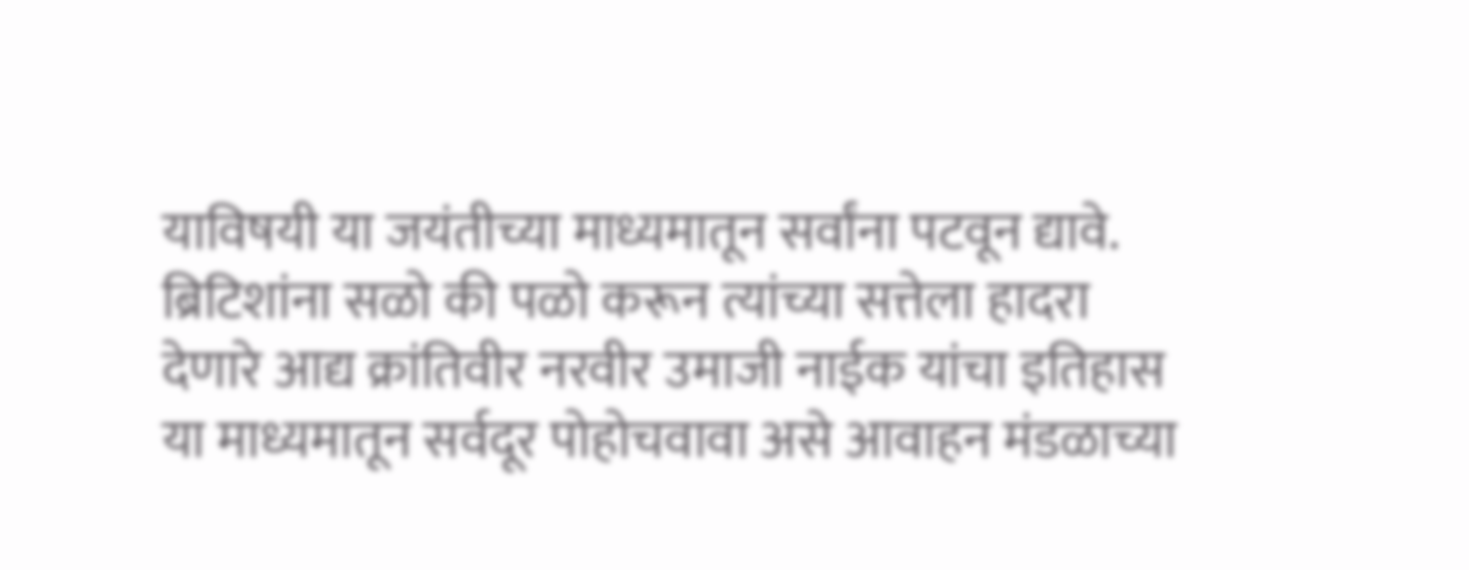याविषयी या जयंतीच्या माध्यमातून सर्वांना पटवून द्यावे. ब्रिटिशांना सळो की पळो करून त्यांच्या सत्तेला हादरा देणारे आद्य क्रांतिवीर नरवीर उमाजी नाईक यांचा इतिहास या माध्यमातून सर्वदूर पोहोचवावा असे आवाहन मंडळाच्या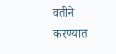वतीने करण्यात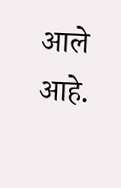आले आहे.